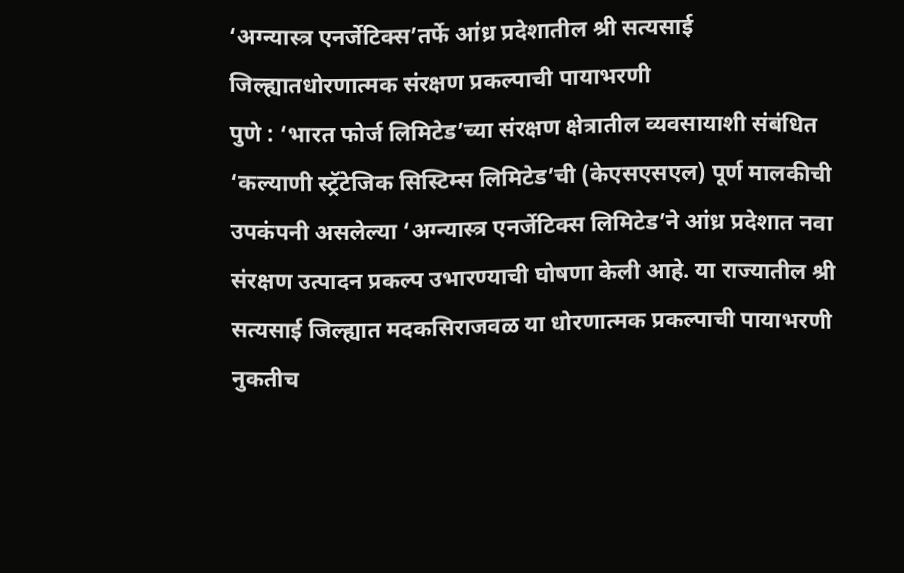‘अग्न्यास्त्र एनर्जेटिक्स’तर्फे आंध्र प्रदेशातील श्री सत्यसाई जिल्ह्यातधोरणात्मक संरक्षण प्रकल्पाची पायाभरणी
पुणे : ‘भारत फोर्ज लिमिटेड’च्या संरक्षण क्षेत्रातील व्यवसायाशी संबंधित ‘कल्याणी स्ट्रॅटेजिक सिस्टिम्स लिमिटेड’ची (केएसएसएल) पूर्ण मालकीची उपकंपनी असलेल्या ‘अग्न्यास्त्र एनर्जेटिक्स लिमिटेड’ने आंध्र प्रदेशात नवा संरक्षण उत्पादन प्रकल्प उभारण्याची घोषणा केली आहे. या राज्यातील श्री सत्यसाई जिल्ह्यात मदकसिराजवळ या धोरणात्मक प्रकल्पाची पायाभरणी नुकतीच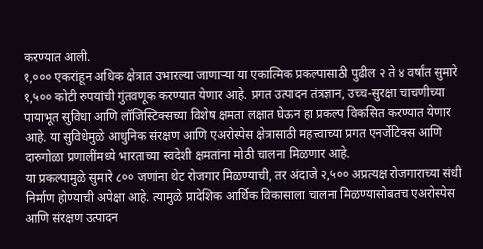करण्यात आली.
१,००० एकरांहून अधिक क्षेत्रात उभारल्या जाणाऱ्या या एकात्मिक प्रकल्पासाठी पुढील २ ते ४ वर्षांत सुमारे १,५०० कोटी रुपयांची गुंतवणूक करण्यात येणार आहे. प्रगत उत्पादन तंत्रज्ञान, उच्च-सुरक्षा चाचणीच्या पायाभूत सुविधा आणि लॉजिस्टिक्सच्या विशेष क्षमता लक्षात घेऊन हा प्रकल्प विकसित करण्यात येणार आहे. या सुविधेमुळे आधुनिक संरक्षण आणि एअरोस्पेस क्षेत्रासाठी महत्त्वाच्या प्रगत एनर्जेटिक्स आणि दारुगोळा प्रणालींमध्ये भारताच्या स्वदेशी क्षमतांना मोठी चालना मिळणार आहे.
या प्रकल्पामुळे सुमारे ८०० जणांना थेट रोजगार मिळण्याची, तर अंदाजे २,५०० अप्रत्यक्ष रोजगाराच्या संधी निर्माण होण्याची अपेक्षा आहे. त्यामुळे प्रादेशिक आर्थिक विकासाला चालना मिळण्यासोबतच एअरोस्पेस आणि संरक्षण उत्पादन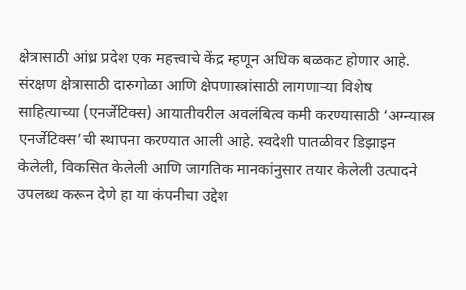क्षेत्रासाठी आंध्र प्रदेश एक महत्त्वाचे केंद्र म्हणून अधिक बळकट होणार आहे.
संरक्षण क्षेत्रासाठी दारुगोळा आणि क्षेपणास्त्रांसाठी लागणाऱ्या विशेष साहित्याच्या (एनर्जेटिक्स) आयातीवरील अवलंबित्व कमी करण्यासाठी ‘अग्न्यास्त्र एनर्जेटिक्स’ची स्थापना करण्यात आली आहे. स्वदेशी पातळीवर डिझाइन केलेली, विकसित केलेली आणि जागतिक मानकांनुसार तयार केलेली उत्पादने उपलब्ध करून देणे हा या कंपनीचा उद्देश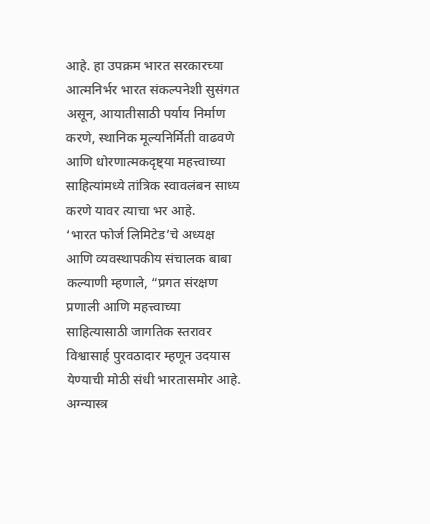आहे. हा उपक्रम भारत सरकारच्या आत्मनिर्भर भारत संकल्पनेशी सुसंगत असून, आयातीसाठी पर्याय निर्माण करणे, स्थानिक मूल्यनिर्मिती वाढवणे आणि धोरणात्मकदृष्ट्या महत्त्वाच्या साहित्यांमध्ये तांत्रिक स्वावलंबन साध्य करणे यावर त्याचा भर आहे.
‘भारत फोर्ज लिमिटेड’चे अध्यक्ष आणि व्यवस्थापकीय संचालक बाबा कल्याणी म्हणाले, “प्रगत संरक्षण प्रणाली आणि महत्त्वाच्या साहित्यासाठी जागतिक स्तरावर विश्वासार्ह पुरवठादार म्हणून उदयास येण्याची मोठी संधी भारतासमोर आहे. अग्न्यास्त्र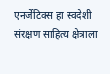एनर्जेटिक्स हा स्वदेशी संरक्षण साहित्य क्षेत्राला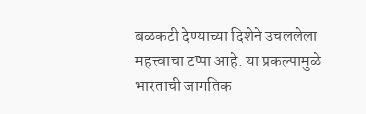बळकटी देण्याच्या दिशेने उचललेला महत्त्वाचा टप्पा आहे. या प्रकल्पामुळे भारताची जागतिक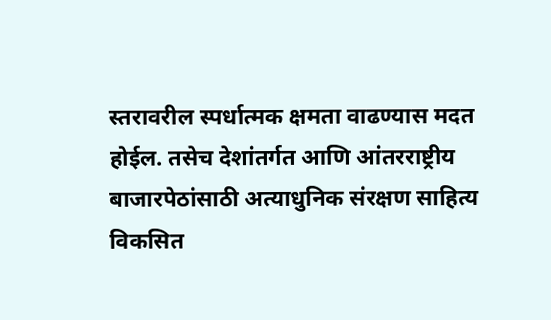स्तरावरील स्पर्धात्मक क्षमता वाढण्यास मदत होईल. तसेच देशांतर्गत आणि आंतरराष्ट्रीय बाजारपेठांसाठी अत्याधुनिक संरक्षण साहित्य विकसित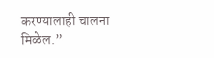करण्यालाही चालना मिळेल.”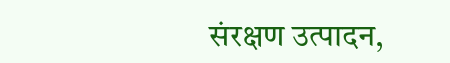संरक्षण उत्पादन,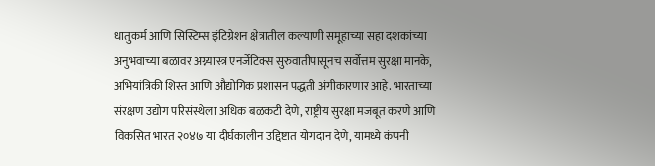धातुकर्म आणि सिस्टिम्स इंटिग्रेशन क्षेत्रातील कल्याणी समूहाच्या सहा दशकांच्या अनुभवाच्या बळावर अग्न्यास्त्र एनर्जेटिक्स सुरुवातीपासूनच सर्वोत्तम सुरक्षा मानके, अभियांत्रिकी शिस्त आणि औद्योगिक प्रशासन पद्धती अंगीकारणार आहे. भारताच्या संरक्षण उद्योग परिसंस्थेला अधिक बळकटी देणे, राष्ट्रीय सुरक्षा मजबूत करणे आणि विकसित भारत २०४७ या दीर्घकालीन उद्दिष्टात योगदान देणे, यामध्ये कंपनी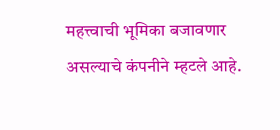महत्त्वाची भूमिका बजावणार असल्याचे कंपनीने म्हटले आहे.